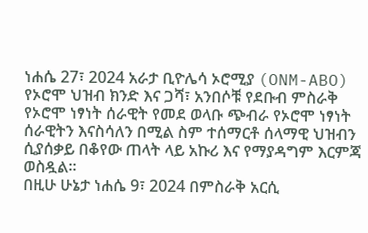ነሐሴ 27፣ 2024 አራታ ቢዮሌሳ ኦሮሚያ (ONM-ABO)
የኦሮሞ ህዝብ ክንድ እና ጋሻ፣ አንበሶቹ የደቡብ ምስራቅ የኦሮሞ ነፃነት ሰራዊት የመደ ወላቡ ጭብራ የኦሮሞ ነፃነት ሰራዊትን እናስሳለን በሚል ስም ተሰማርቶ ሰላማዊ ህዝብን ሲያሰቃይ በቆየው ጠላት ላይ አኩሪ እና የማያዳግም እርምጃ ወስዷል።
በዚሁ ሁኔታ ነሐሴ 9፣ 2024 በምስራቅ አርሲ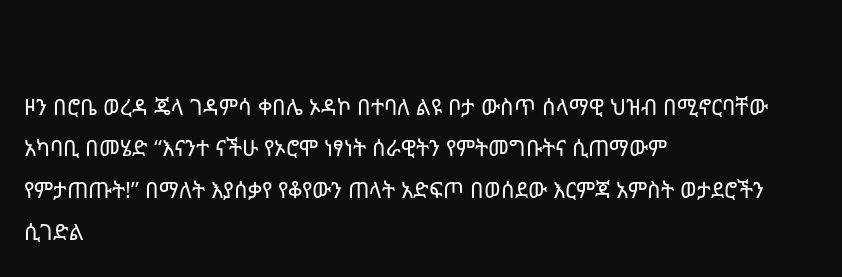ዞን በሮቤ ወረዳ ጄላ ገዳምሳ ቀበሌ ኦዳኮ በተባለ ልዩ ቦታ ውስጥ ሰላማዊ ህዝብ በሚኖርባቸው አካባቢ በመሄድ “እናንተ ናችሁ የኦሮሞ ነፃነት ሰራዊትን የምትመግቡትና ሲጠማውም የምታጠጡት!” በማለት እያሰቃየ የቆየውን ጠላት አድፍጦ በወሰደው እርምጃ አምስት ወታደሮችን ሲገድል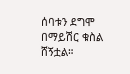ሰባቱን ደግሞ በማይሽር ቁስል ሸኝቷል።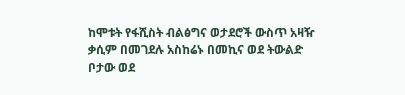ከሞቱት የፋሺስት ብልፅግና ወታደሮች ውስጥ አዛዥ ቃሲም በመገደሉ አስከሬኑ በመኪና ወደ ትውልድ ቦታው ወደ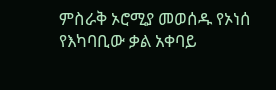ምስራቅ ኦሮሚያ መወሰዱ የኦነሰ የእካባቢው ቃል አቀባይ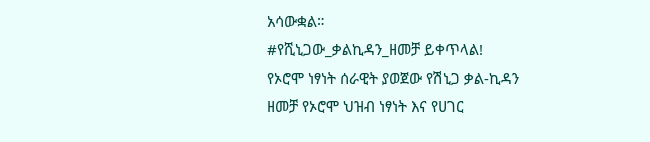አሳውቋል።
#የሺኒጋው_ቃልኪዳን_ዘመቻ ይቀጥላል!
የኦሮሞ ነፃነት ሰራዊት ያወጀው የሽኒጋ ቃል-ኪዳን ዘመቻ የኦሮሞ ህዝብ ነፃነት እና የሀገር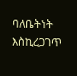ባለቤትነት እስኪረጋገጥ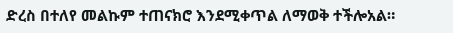ድረስ በተለየ መልኩም ተጠናክሮ እንደሚቀጥል ለማወቅ ተችሎአል።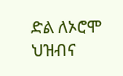ድል ለኦሮሞ ህዝብና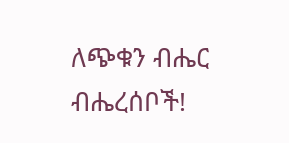ለጭቁን ብሔር ብሔረሰቦች!